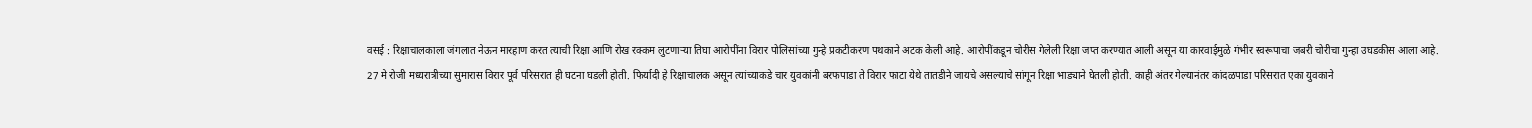वसई : रिक्षाचालकाला जंगलात नेऊन मारहाण करत त्याची रिक्षा आणि रोख रक्कम लुटणाऱ्या तिघा आरोपींना विरार पोलिसांच्या गुन्हे प्रकटीकरण पथकाने अटक केली आहे. आरोपींकडून चोरीस गेलेली रिक्षा जप्त करण्यात आली असून या कारवाईमुळे गंभीर स्वरूपाचा जबरी चोरीचा गुन्हा उघडकीस आला आहे.
27 मे रोजी मध्यरात्रीच्या सुमारास विरार पूर्व परिसरात ही घटना घडली होती. फिर्यादी हे रिक्षाचालक असून त्यांच्याकडे चार युवकांनी बरफपाडा ते विरार फाटा येथे तातडीने जायचे असल्याचे सांगून रिक्षा भाड्याने घेतली होती. काही अंतर गेल्यानंतर कांदळपाडा परिसरात एका युवकाने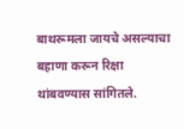बाथरूमला जायचे असल्याचा बहाणा करून रिक्षा थांबवण्यास सांगितले.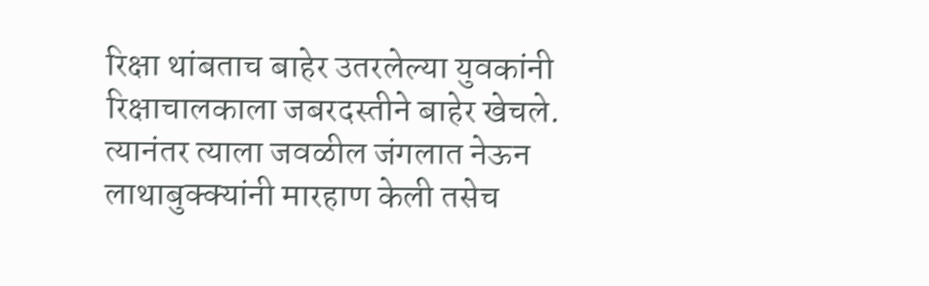रिक्षा थांबताच बाहेर उतरलेल्या युवकांनी रिक्षाचालकाला जबरदस्तीने बाहेर खेचले. त्यानंतर त्याला जवळील जंगलात नेऊन लाथाबुक्क्यांनी मारहाण केली तसेच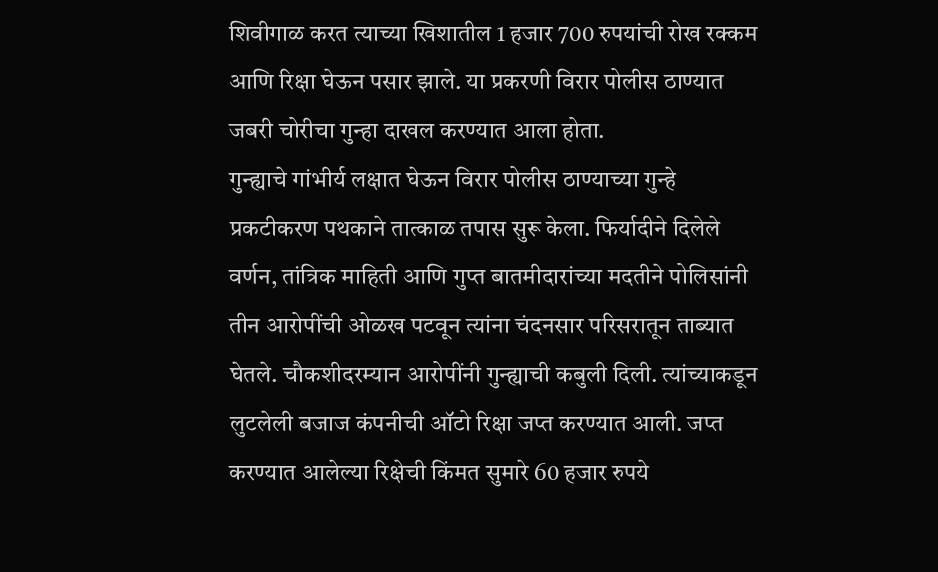शिवीगाळ करत त्याच्या खिशातील 1 हजार 700 रुपयांची रोख रक्कम आणि रिक्षा घेऊन पसार झाले. या प्रकरणी विरार पोलीस ठाण्यात जबरी चोरीचा गुन्हा दाखल करण्यात आला होता.
गुन्ह्याचे गांभीर्य लक्षात घेऊन विरार पोलीस ठाण्याच्या गुन्हे प्रकटीकरण पथकाने तात्काळ तपास सुरू केला. फिर्यादीने दिलेले वर्णन, तांत्रिक माहिती आणि गुप्त बातमीदारांच्या मदतीने पोलिसांनी तीन आरोपींची ओळख पटवून त्यांना चंदनसार परिसरातून ताब्यात घेतले. चौकशीदरम्यान आरोपींनी गुन्ह्याची कबुली दिली. त्यांच्याकडून लुटलेली बजाज कंपनीची ऑटो रिक्षा जप्त करण्यात आली. जप्त करण्यात आलेल्या रिक्षेची किंमत सुमारे 60 हजार रुपये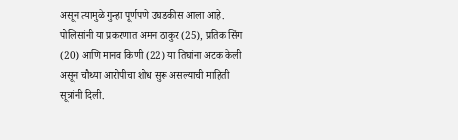असून त्यामुळे गुन्हा पूर्णपणे उघडकीस आला आहे.
पोलिसांनी या प्रकरणात अमन ठाकुर (25), प्रतिक सिंग (20) आणि मानव किणी (22) या तिघांना अटक केली असून चौथ्या आरोपीचा शोध सुरू असल्याची माहिती सूत्रांनी दिली.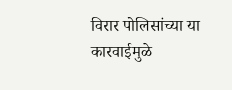विरार पोलिसांच्या या कारवाईमुळे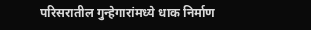परिसरातील गुन्हेगारांमध्ये धाक निर्माण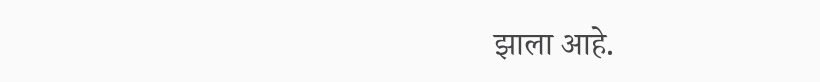झाला आहे.